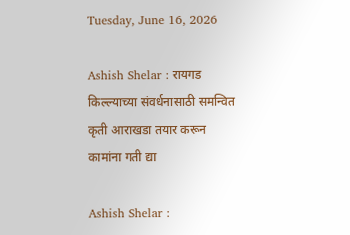Tuesday, June 16, 2026

Ashish Shelar : रायगड किल्ल्याच्या संवर्धनासाठी समन्वित कृती आराखडा तयार करून कामांना गती द्या

Ashish Shelar :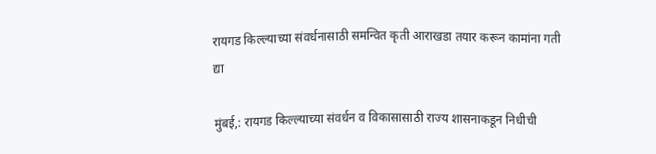रायगड किल्ल्याच्या संवर्धनासाठी समन्वित कृती आराखडा तयार करून कामांना गती द्या

मुंबई,: रायगड किल्ल्याच्या संवर्धन व विकासासाठी राज्य शासनाकडून निधीची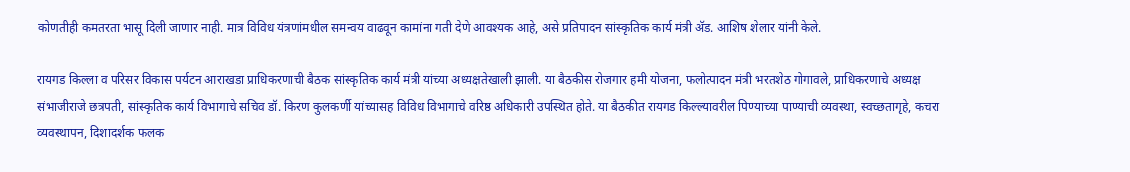कोणतीही कमतरता भासू दिली जाणार नाही. मात्र विविध यंत्रणांमधील समन्वय वाढवून कामांना गती देणे आवश्यक आहे, असे प्रतिपादन सांस्कृतिक कार्य मंत्री ॲड. आशिष शेलार यांनी केले.

रायगड किल्ला व परिसर विकास पर्यटन आराखडा प्राधिकरणाची बैठक सांस्कृतिक कार्य मंत्री यांच्या अध्यक्षतेखाली झाली. या बैठकीस रोजगार हमी योजना, फलोत्पादन मंत्री भरतशेठ गोगावले, प्राधिकरणाचे अध्यक्ष संभाजीराजे छत्रपती, सांस्कृतिक कार्य विभागाचे सचिव डॉ. किरण कुलकर्णी यांच्यासह विविध विभागाचे वरिष्ठ अधिकारी उपस्थित होते. या बैठकीत रायगड किल्ल्यावरील पिण्याच्या पाण्याची व्यवस्था, स्वच्छतागृहे, कचरा व्यवस्थापन, दिशादर्शक फलक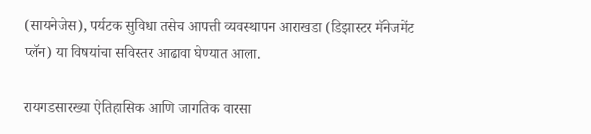(सायनेजेस), पर्यटक सुविधा तसेच आपत्ती व्यवस्थापन आराखडा (डिझास्टर मॅनेजमेंट प्लॅन) या विषयांचा सविस्तर आढावा घेण्यात आला.

रायगडसारख्या ऐतिहासिक आणि जागतिक वारसा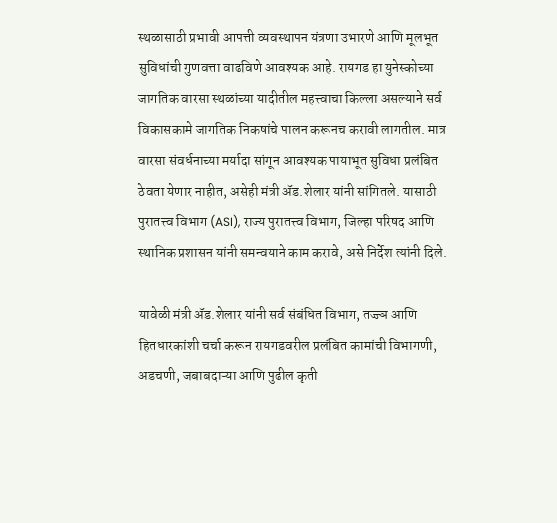स्थळासाठी प्रभावी आपत्ती व्यवस्थापन यंत्रणा उभारणे आणि मूलभूत सुविधांची गुणवत्ता वाढविणे आवश्यक आहे. रायगड हा युनेस्कोच्या जागतिक वारसा स्थळांच्या यादीतील महत्त्वाचा किल्ला असल्याने सर्व विकासकामे जागतिक निकषांचे पालन करूनच करावी लागतील. मात्र वारसा संवर्धनाच्या मर्यादा सांगून आवश्यक पायाभूत सुविधा प्रलंबित ठेवता येणार नाहीत, असेही मंत्री ॲड.शेलार यांनी सांगितले. यासाठी पुरातत्त्व विभाग (ASI), राज्य पुरातत्त्व विभाग, जिल्हा परिषद आणि स्थानिक प्रशासन यांनी समन्वयाने काम करावे, असे निर्देश त्यांनी दिले.

यावेळी मंत्री ॲड.शेलार यांनी सर्व संबंधित विभाग, तज्ज्ञ आणि हितधारकांशी चर्चा करून रायगडवरील प्रलंबित कामांची विभागणी, अडचणी, जबाबदाऱ्या आणि पुढील कृती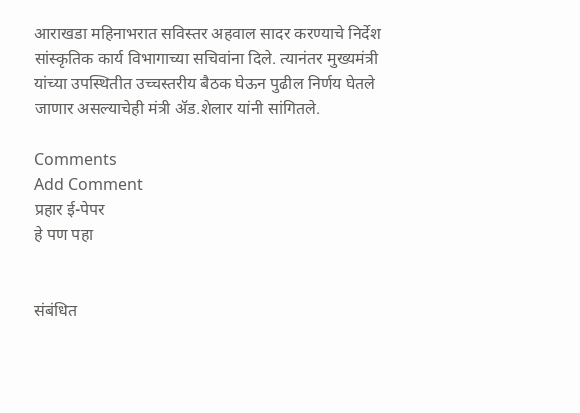आराखडा महिनाभरात सविस्तर अहवाल सादर करण्याचे निर्देश सांस्कृतिक कार्य विभागाच्या सचिवांना दिले. त्यानंतर मुख्यमंत्री यांच्या उपस्थितीत उच्चस्तरीय बैठक घेऊन पुढील निर्णय घेतले जाणार असल्याचेही मंत्री ॲड.शेलार यांनी सांगितले.

Comments
Add Comment
प्रहार ई-पेपर
हे पण पहा


संबंधित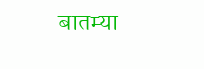बातम्या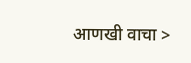आणखी वाचा >